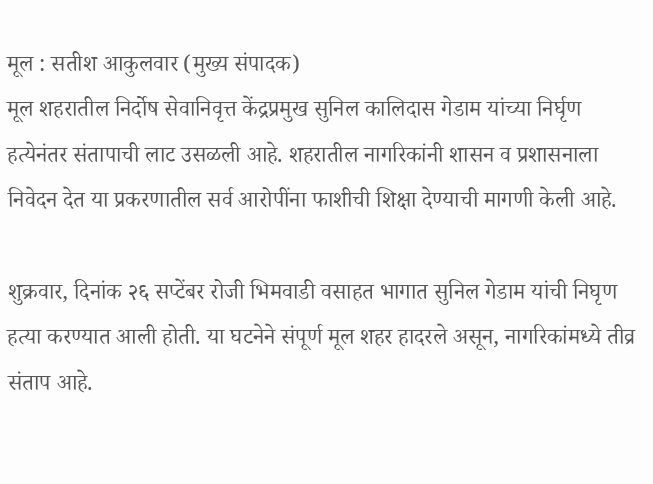मूल : सतीश आकुलवार (मुख्य संपादक)
मूल शहरातील निर्दोष सेवानिवृत्त केंद्रप्रमुख सुनिल कालिदास गेडाम यांच्या निर्घृण हत्येनंतर संतापाची लाट उसळली आहे. शहरातील नागरिकांनी शासन व प्रशासनाला निवेदन देत या प्रकरणातील सर्व आरोपींना फाशीची शिक्षा देण्याची मागणी केली आहे.

शुक्रवार, दिनांक २६ सप्टेंबर रोजी भिमवाडी वसाहत भागात सुनिल गेडाम यांची निघृण हत्या करण्यात आली होती. या घटनेने संपूर्ण मूल शहर हादरले असून, नागरिकांमध्ये तीव्र संताप आहे.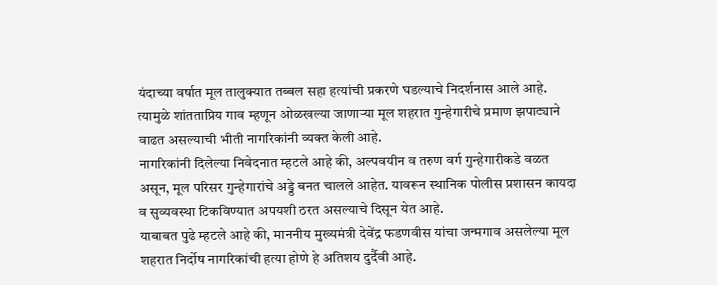यंदाच्या वर्षात मूल तालुक्यात तब्बल सहा हत्यांची प्रकरणे घडल्याचे निदर्शनास आले आहे. त्यामुळे शांतताप्रिय गाव म्हणून ओळखल्या जाणाऱ्या मूल शहरात गुन्हेगारीचे प्रमाण झपाट्याने वाढत असल्याची भीती नागरिकांनी व्यक्त केली आहे.
नागरिकांनी दिलेल्या निवेदनात म्हटले आहे की, अल्पवयीन व तरुण वर्ग गुन्हेगारीकडे वळत असून, मूल परिसर गुन्हेगारांचे अड्डे बनत चालले आहेत. यावरून स्थानिक पोलीस प्रशासन कायदा व सुव्यवस्था टिकविण्यात अपयशी ठरत असल्याचे दिसून येत आहे.
याबाबत पुढे म्हटले आहे की, माननीय मुख्यमंत्री देवेंद्र फडणवीस यांचा जन्मगाव असलेल्या मूल शहरात निर्दोष नागरिकांची हत्या होणे हे अतिशय दुर्दैवी आहे.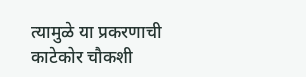त्यामुळे या प्रकरणाची काटेकोर चौकशी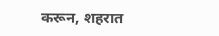करून, शहरात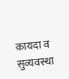कायदा व सुव्यवस्था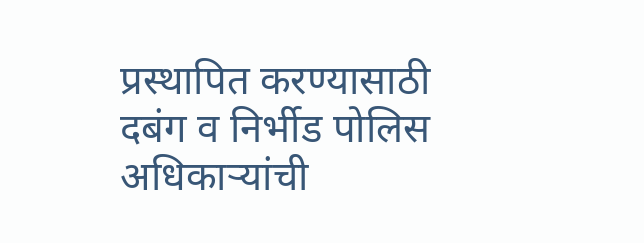प्रस्थापित करण्यासाठी दबंग व निर्भीड पोलिस अधिकाऱ्यांची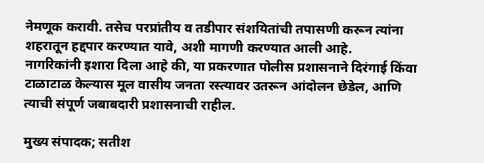नेमणूक करावी. तसेच परप्रांतीय व तडीपार संशयितांची तपासणी करून त्यांना शहरातून हद्दपार करण्यात यावे, अशी मागणी करण्यात आली आहे.
नागरिकांनी इशारा दिला आहे की, या प्रकरणात पोलीस प्रशासनाने दिरंगाई किंवा टाळाटाळ केल्यास मूल वासीय जनता रस्त्यावर उतरून आंदोलन छेडेल, आणि त्याची संपूर्ण जबाबदारी प्रशासनाची राहील.

मुख्य संपादक; सतीश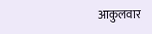आकुलवार